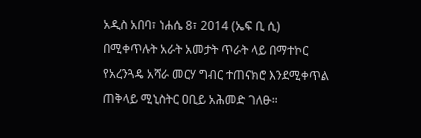አዲስ አበባ፣ ነሐሴ 8፣ 2014 (ኤፍ ቢ ሲ) በሚቀጥሉት አራት አመታት ጥራት ላይ በማተኮር የአረንጓዴ አሻራ መርሃ ግብር ተጠናክሮ እንደሚቀጥል ጠቅላይ ሚኒስትር ዐቢይ አሕመድ ገለፁ።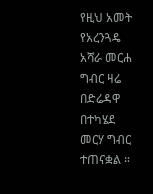የዚህ አመት የአረንጓዴ አሻራ መርሐ ግብር ዛሬ በድሬዳዋ በተካሄደ መርሃ ግብር ተጠናቋል ።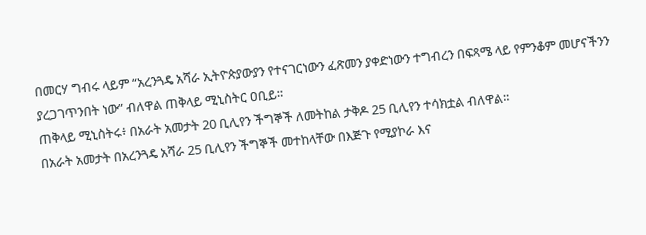በመርሃ ግብሩ ላይም “አረንጓዴ አሻራ ኢትዮጵያውያን የተናገርነውን ፈጽመን ያቀድነውን ተግብረን በፍጻሜ ላይ የምንቆም መሆናችንን ያረጋገጥንበት ነው” ብለዋል ጠቅላይ ሚኒስትር ዐቢይ።
ጠቅላይ ሚኒስትሩ፥ በአራት አመታት 20 ቢሊየን ችግኞች ለመትከል ታቅዶ 25 ቢሊየን ተሳክቷል ብለዋል።
በአራት አመታት በአረንጓዴ አሻራ 25 ቢሊየን ችግኞች መተከላቸው በእጅጉ የሚያኮራ እና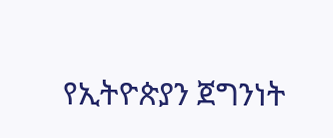የኢትዮጵያን ጀግንነት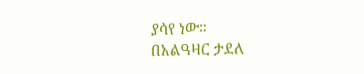ያሳየ ነው።
በአልዓዛር ታደለ